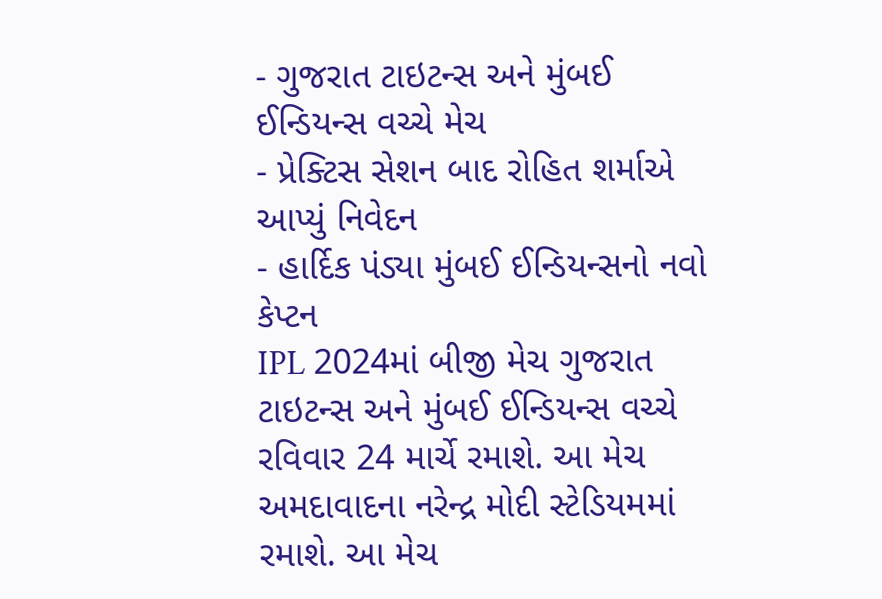- ગુજરાત ટાઇટન્સ અને મુંબઈ ઈન્ડિયન્સ વચ્ચે મેચ
- પ્રેક્ટિસ સેશન બાદ રોહિત શર્માએ આપ્યું નિવેદન
- હાર્દિક પંડ્યા મુંબઈ ઈન્ડિયન્સનો નવો કેપ્ટન
IPL 2024માં બીજી મેચ ગુજરાત ટાઇટન્સ અને મુંબઈ ઈન્ડિયન્સ વચ્ચે રવિવાર 24 માર્ચે રમાશે. આ મેચ અમદાવાદના નરેન્દ્ર મોદી સ્ટેડિયમમાં રમાશે. આ મેચ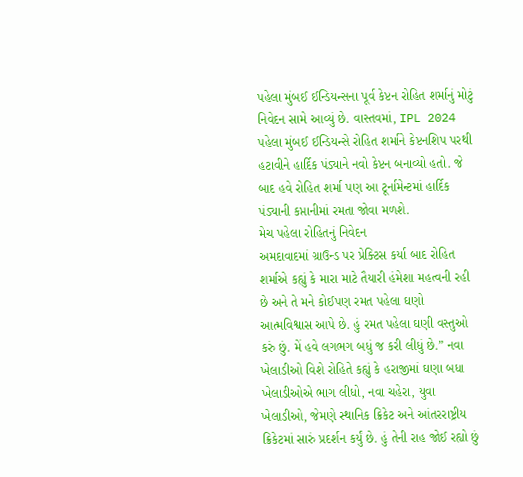પહેલા મુંબઈ ઈન્ડિયન્સના પૂર્વ કેપ્ટન રોહિત શર્માનું મોટું નિવેદન સામે આવ્યું છે. વાસ્તવમાં, IPL 2024 પહેલા મુંબઈ ઈન્ડિયન્સે રોહિત શર્માને કેપ્ટનશિપ પરથી હટાવીને હાર્દિક પંડ્યાને નવો કેપ્ટન બનાવ્યો હતો. જે બાદ હવે રોહિત શર્મા પણ આ ટૂર્નામેન્ટમાં હાર્દિક પંડ્યાની કપ્તાનીમાં રમતા જોવા મળશે.
મેચ પહેલા રોહિતનું નિવેદન
અમદાવાદમાં ગ્રાઉન્ડ પર પ્રેક્ટિસ કર્યા બાદ રોહિત શર્માએ કહ્યું કે મારા માટે તૈયારી હંમેશા મહત્વની રહી છે અને તે મને કોઈપણ રમત પહેલા ઘણો આત્મવિશ્વાસ આપે છે. હું રમત પહેલા ઘણી વસ્તુઓ કરું છું. મેં હવે લગભગ બધું જ કરી લીધું છે.” નવા ખેલાડીઓ વિશે રોહિતે કહ્યું કે હરાજીમાં ઘણા બધા ખેલાડીઓએ ભાગ લીધો, નવા ચહેરા, યુવા ખેલાડીઓ, જેમણે સ્થાનિક ક્રિકેટ અને આંતરરાષ્ટ્રીય ક્રિકેટમાં સારું પ્રદર્શન કર્યું છે. હું તેની રાહ જોઈ રહ્યો છું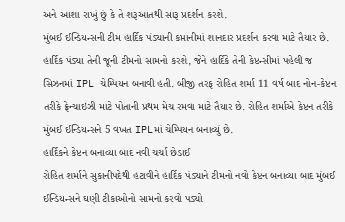અને આશા રાખું છું કે તે શરૂઆતથી સારૂ પ્રદર્શન કરશે.
મુંબઈ ઈન્ડિયન્સની ટીમ હાર્દિક પંડ્યાની કપ્તાનીમાં શાનદાર પ્રદર્શન કરવા માટે તૈયાર છે. હાર્દિક પંડ્યા તેની જૂની ટીમનો સામનો કરશે, જેને હાર્દિકે તેની કેપ્ટન્સીમાં પહેલી જ સિઝનમાં IPL ચેમ્પિયન બનાવી હતી. બીજી તરફ રોહિત શર્મા 11 વર્ષ બાદ નોન-કેપ્ટન તરીકે ફ્રેન્ચાઇઝી માટે પોતાની પ્રથમ મેચ રમવા માટે તૈયાર છે. રોહિત શર્માએ કેપ્ટન તરીકે મુંબઈ ઈન્ડિયન્સને 5 વખત IPLમાં ચેમ્પિયન બનાવ્યું છે.
હાર્દિકને કેપ્ટન બનાવ્યા બાદ નવી ચર્ચા છેડાઈ
રોહિત શર્માને સુકાનીપદેથી હટાવીને હાર્દિક પંડ્યાને ટીમનો નવો કેપ્ટન બનાવ્યા બાદ મુંબઈ ઈન્ડિયન્સને ઘણી ટીકાઓનો સામનો કરવો પડ્યો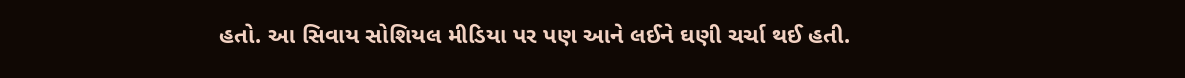હતો. આ સિવાય સોશિયલ મીડિયા પર પણ આને લઈને ઘણી ચર્ચા થઈ હતી.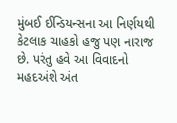મુંબઈ ઈન્ડિયન્સના આ નિર્ણયથી કેટલાક ચાહકો હજુ પણ નારાજ છે. પરંતુ હવે આ વિવાદનો મહદઅંશે અંત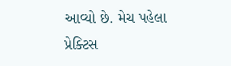આવ્યો છે. મેચ પહેલા પ્રેક્ટિસ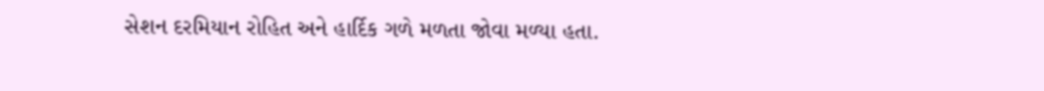સેશન દરમિયાન રોહિત અને હાર્દિક ગળે મળતા જોવા મળ્યા હતા.